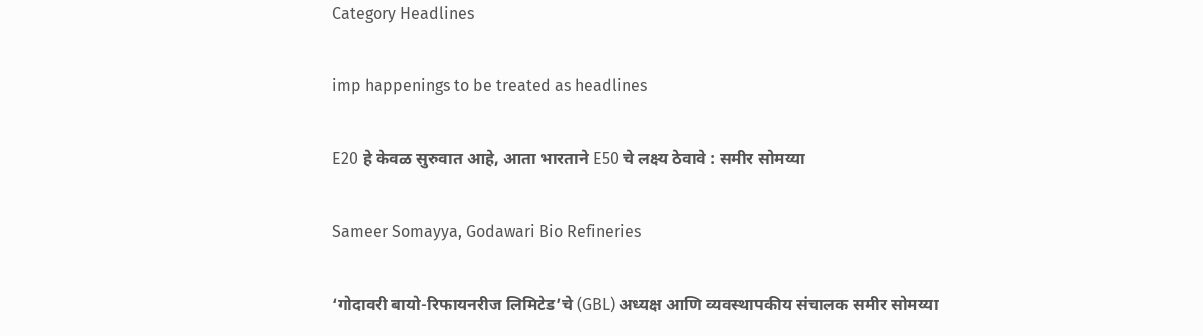Category Headlines

imp happenings to be treated as headlines

E20 हे केवळ सुरुवात आहे, आता भारताने E50 चे लक्ष्य ठेवावे : समीर सोमय्या

Sameer Somayya, Godawari Bio Refineries

‘गोदावरी बायो-रिफायनरीज लिमिटेड’चे (GBL) अध्यक्ष आणि व्यवस्थापकीय संचालक समीर सोमय्या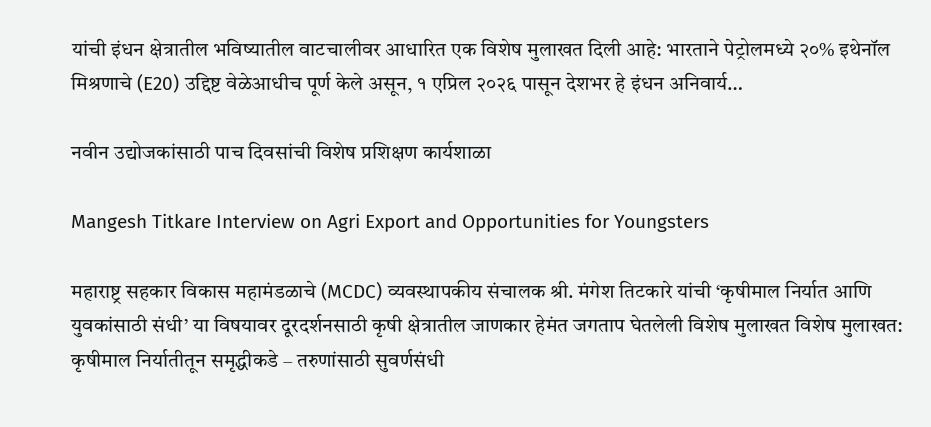यांची इंधन क्षेत्रातील भविष्यातील वाटचालीवर आधारित एक विशेष मुलाखत दिली आहे: भारताने पेट्रोलमध्ये २०% इथेनॉल मिश्रणाचे (E20) उद्दिष्ट वेळेआधीच पूर्ण केले असून, १ एप्रिल २०२६ पासून देशभर हे इंधन अनिवार्य…

नवीन उद्योजकांसाठी पाच दिवसांची विशेष प्रशिक्षण कार्यशाळा

Mangesh Titkare Interview on Agri Export and Opportunities for Youngsters

महाराष्ट्र सहकार विकास महामंडळाचे (MCDC) व्यवस्थापकीय संचालक श्री. मंगेश तिटकारे यांची ‘कृषीमाल निर्यात आणि युवकांसाठी संधी’ या विषयावर दूरदर्शनसाठी कृषी क्षेत्रातील जाणकार हेमंत जगताप घेतलेली विशेष मुलाखत विशेष मुलाखत: कृषीमाल निर्यातीतून समृद्धीकडे – तरुणांसाठी सुवर्णसंधी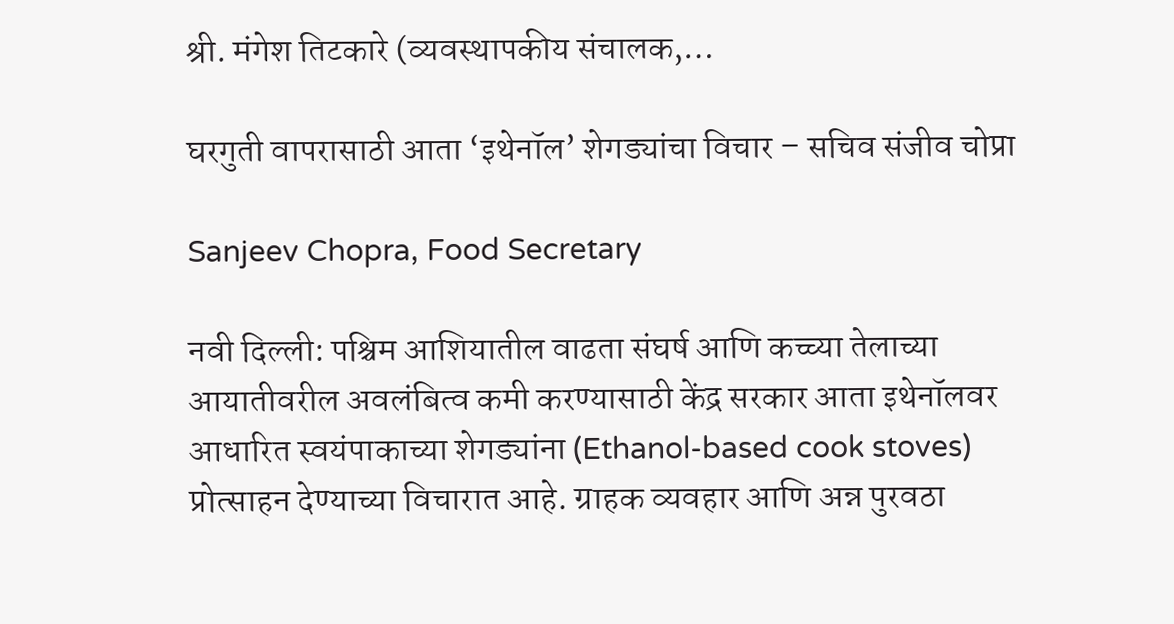श्री. मंगेश तिटकारे (व्यवस्थापकीय संचालक,…

घरगुती वापरासाठी आता ‘इथेनॉल’ शेगड्यांचा विचार – सचिव संजीव चोप्रा

Sanjeev Chopra, Food Secretary

नवी दिल्ली: पश्चिम आशियातील वाढता संघर्ष आणि कच्च्या तेलाच्या आयातीवरील अवलंबित्व कमी करण्यासाठी केंद्र सरकार आता इथेनॉलवर आधारित स्वयंपाकाच्या शेगड्यांना (Ethanol-based cook stoves) प्रोत्साहन देण्याच्या विचारात आहे. ग्राहक व्यवहार आणि अन्न पुरवठा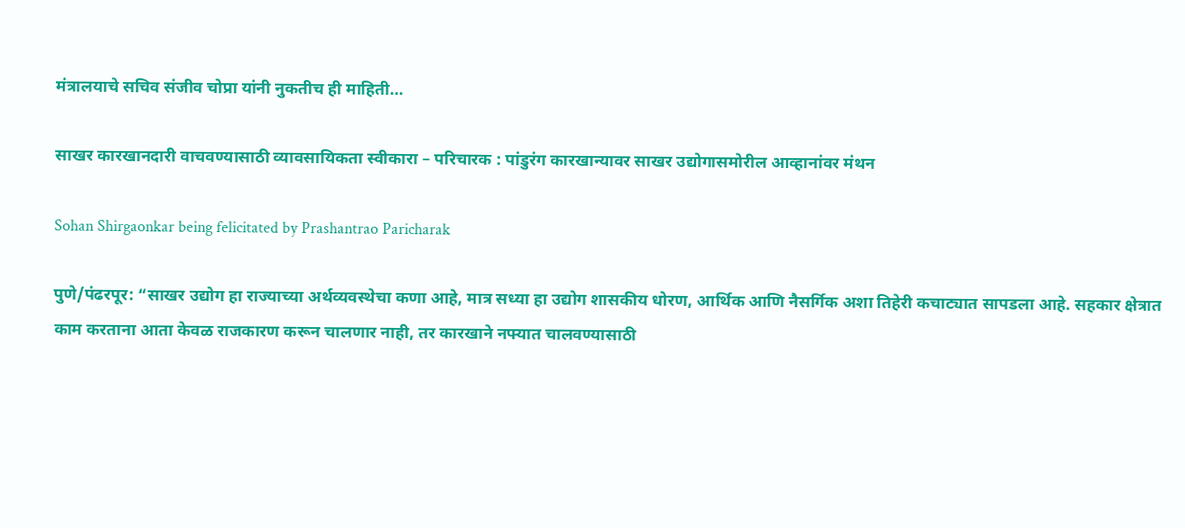मंत्रालयाचे सचिव संजीव चोप्रा यांनी नुकतीच ही माहिती…

साखर कारखानदारी वाचवण्यासाठी व्यावसायिकता स्वीकारा – परिचारक : पांडुरंग कारखान्यावर साखर उद्योगासमोरील आव्हानांवर मंथन

Sohan Shirgaonkar being felicitated by Prashantrao Paricharak

पुणे/पंढरपूर: “साखर उद्योग हा राज्याच्या अर्थव्यवस्थेचा कणा आहे, मात्र सध्या हा उद्योग शासकीय धोरण, आर्थिक आणि नैसर्गिक अशा तिहेरी कचाट्यात सापडला आहे. सहकार क्षेत्रात काम करताना आता केवळ राजकारण करून चालणार नाही, तर कारखाने नफ्यात चालवण्यासाठी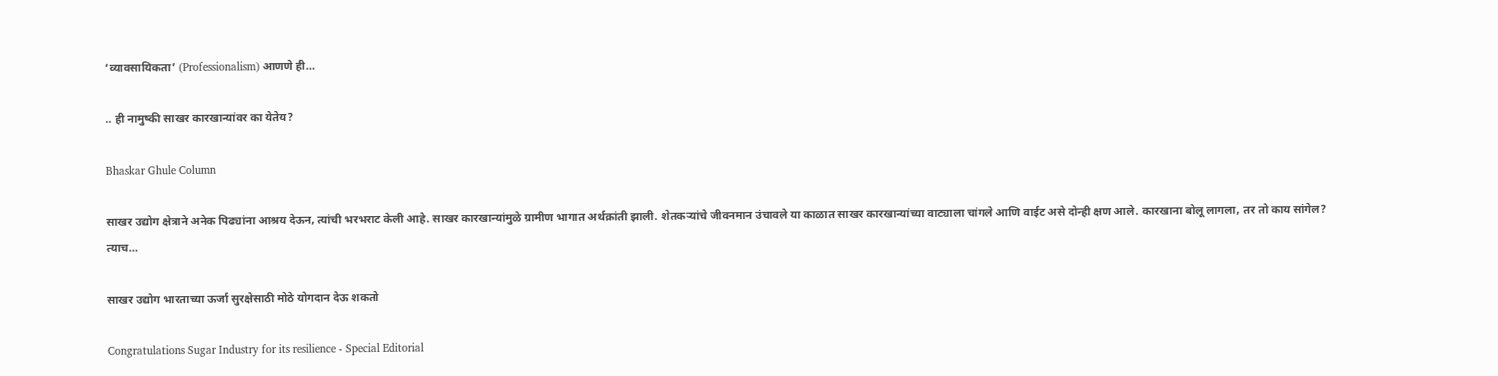‘व्यावसायिकता’ (Professionalism) आणणे ही…

.. ही नामुष्की साखर कारखान्यांवर का येतेय?

Bhaskar Ghule Column

साखर उद्योग क्षेत्राने अनेक पिढ्यांना आश्रय देऊन, त्यांची भरभराट केली आहे. साखर कारखान्यांमुळे ग्रामीण भागात अर्थक्रांती झाली. शेतकर्‍यांचे जीवनमान उंचावले या काळात साखर कारखान्यांच्या वाट्याला चांगले आणि वाईट असे दोन्ही क्षण आले. कारखाना बोलू लागला, तर तो काय सांगेल? त्याच…

साखर उद्योग भारताच्या ऊर्जा सुरक्षेसाठी मोठे योगदान देऊ शकतो

Congratulations Sugar Industry for its resilience - Special Editorial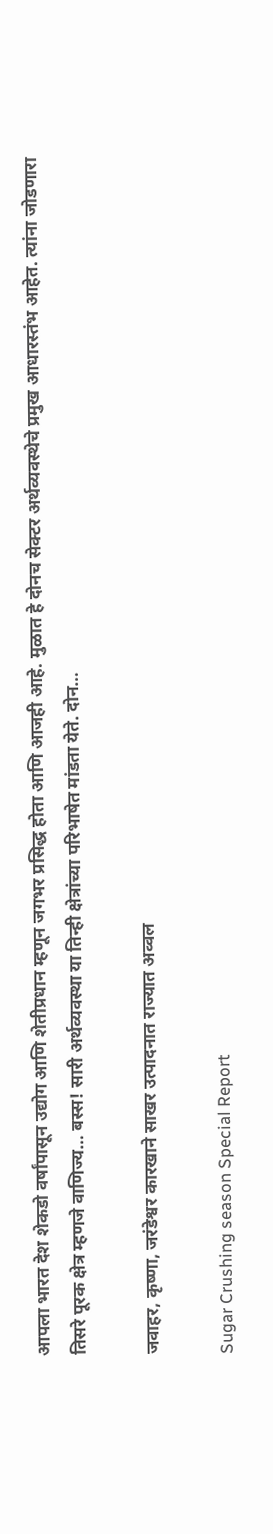आपला भारत देश शेकडो वर्षांपासून उद्योग आणि शेतीप्रधान म्हणून जगभर प्रसिद्ध होता आणि आजही आहे. मुळात हे दोनच सेक्टर अर्थव्यवस्थेचे प्रमुख आधारस्तंभ आहेत. त्यांना जोडणारा तिसरे पूरक क्षेत्र म्हणजे वाणिज्य… बस्स! सारी अर्थव्यवस्था या तिन्ही क्षेत्रांच्या परिभाषेत मांडता येते. दोन…

जवाहर, कृष्णा, जरंडेश्वर कारखाने साखर उत्पादनात राज्यात अव्वल

Sugar Crushing season Special Report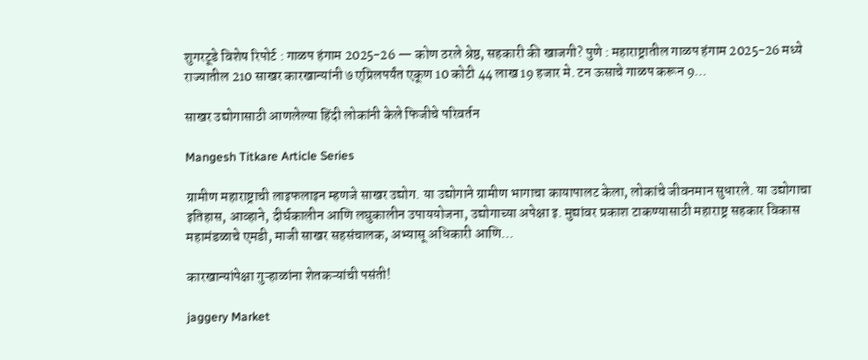शुगरटूडे विशेष रिपोर्ट : गाळप हंगाम 2025-26 — कोण ठरले श्रेष्ठ, सहकारी की खाजगी? पुणे : महाराष्ट्रातील गाळप हंगाम 2025-26 मध्ये राज्यातील 210 साखर कारखान्यांनी ७ एप्रिलपर्यंत एकूण 10 कोटी 44 लाख 19 हजार मे. टन ऊसाचे गाळप करून 9…

साखर उद्योगासाठी आणलेल्या हिंदी लोकांनी केले फिजीचे परिवर्तन

Mangesh Titkare Article Series

ग्रामीण महाराष्ट्राची लाइफलाइन म्हणजे साखर उद्योग. या उद्योगाने ग्रामीण भागाचा कायापालट केला, लोकांचे जीवनमान सुधारले. या उद्योगाचा इतिहास, आव्हाने, दीर्घकालीन आणि लघुकालीन उपाययोजना, उद्योगाच्या अपेक्षा इ. मुद्यांवर प्रकाश टाकण्यासाठी महाराष्ट्र सहकार विकास महामंडळाचे एमडी, माजी साखर सहसंचालक, अभ्यासू अधिकारी आणि…

कारखान्यांपेक्षा गुऱ्हाळांना शेतकऱ्यांची पसंती!

jaggery Market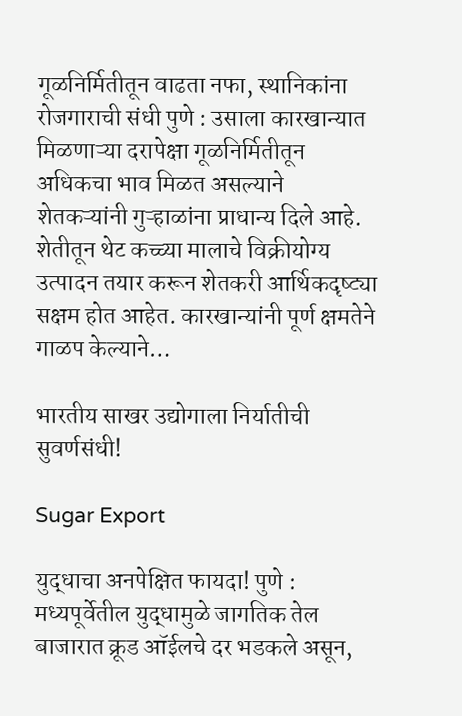गूळनिर्मितीतून वाढता नफा, स्थानिकांना रोजगाराची संधी पुणे : उसाला कारखान्यात मिळणाऱ्या दरापेक्षा गूळनिर्मितीतून अधिकचा भाव मिळत असल्याने शेतकऱ्यांनी गुऱ्हाळांना प्राधान्य दिले आहे. शेतीतून थेट कच्च्या मालाचे विक्रीयोग्य उत्पादन तयार करून शेतकरी आर्थिकदृष्ट्या सक्षम होत आहेत. कारखान्यांनी पूर्ण क्षमतेने गाळप केल्याने…

भारतीय साखर उद्योगाला निर्यातीची सुवर्णसंधी!

Sugar Export

युद्धाचा अनपेक्षित फायदा! पुणे : मध्यपूर्वेतील युद्धामुळे जागतिक तेल बाजारात क्रूड ऑईलचे दर भडकले असून,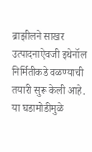ब्राझीलने साखर उत्पादनाऐवजी इथेनॉल निर्मितीकडे वळण्याची तयारी सुरू केली आहे. या घडामोडीमुळे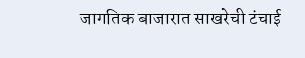जागतिक बाजारात साखरेची टंचाई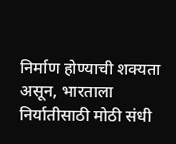निर्माण होण्याची शक्यता असून, भारताला निर्यातीसाठी मोठी संधी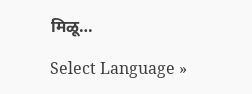मिळू…

Select Language »